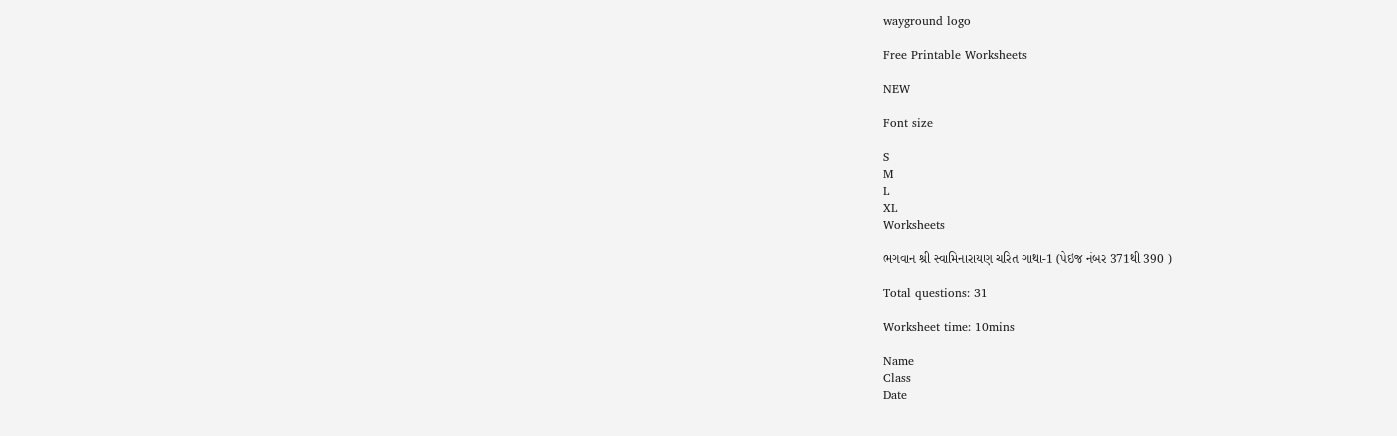wayground logo

Free Printable Worksheets

NEW

Font size

S
M
L
XL
Worksheets

ભગવાન શ્રી સ્વામિનારાયણ ચરિત ગાથા-1 (પેઇજ નંબર 371થી 390 )

Total questions: 31

Worksheet time: 10mins

Name
Class
Date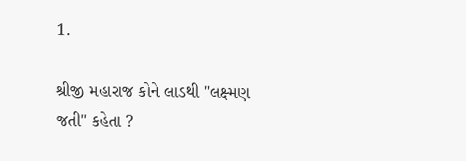1.

શ્રીજી મહારાજ કોને લાડથી "લક્ષ્મણ જતી" કહેતા ?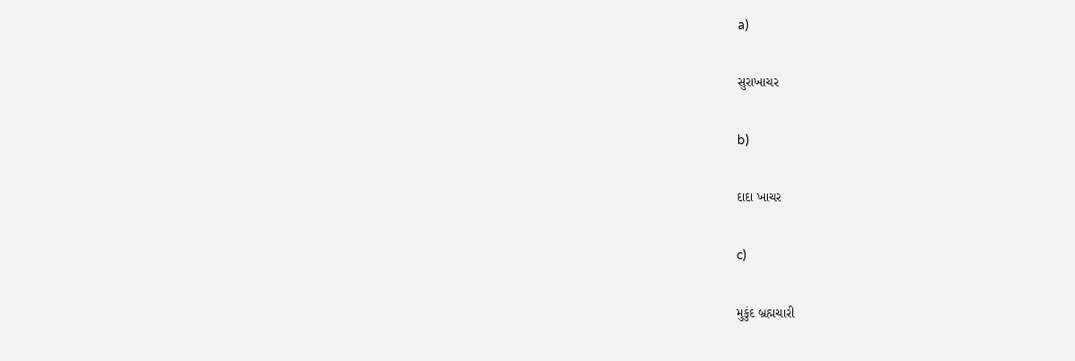a)

સુરાખાચર

b)

દાદા ખાચર

c)

મુકુંદ બ્રહ્મચારી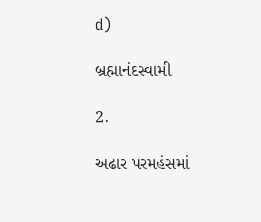d)

બ્રહ્માનંદસ્વામી

2.

અઢાર પરમહંસમાં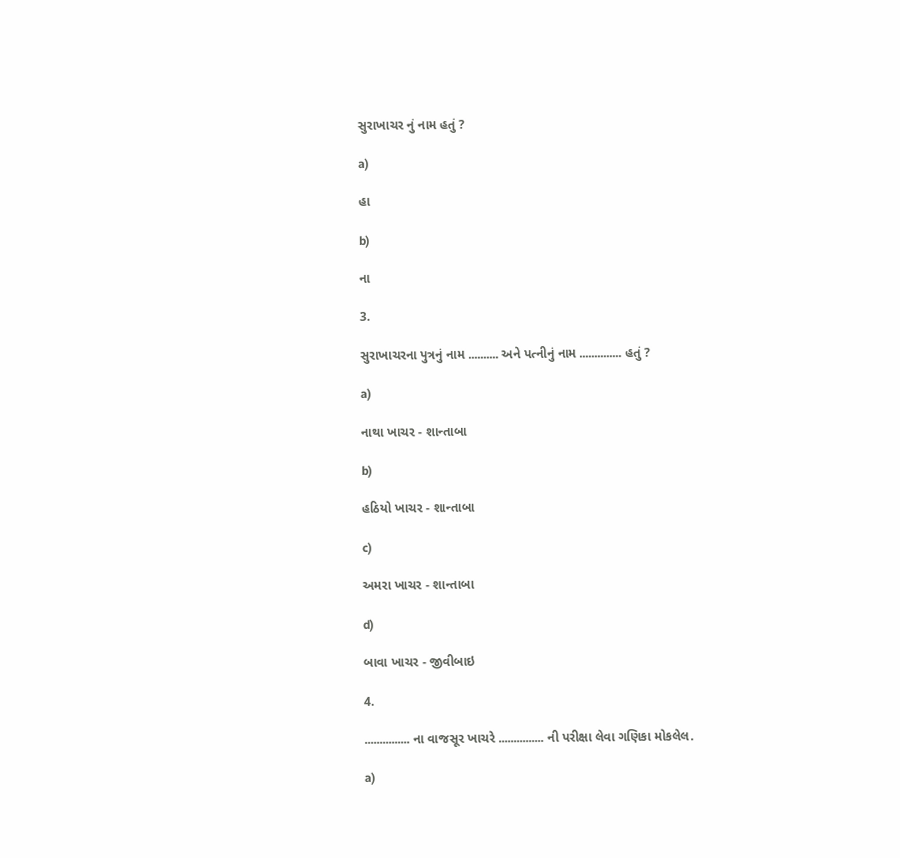સુરાખાચર નું નામ હતું ?

a)

હા

b)

ના

3.

સુરાખાચરના પુત્રનું નામ .......... અને પત્નીનું નામ .............. હતું ?

a)

નાથા ખાચર - શાન્તાબા

b)

હઠિયો ખાચર - શાન્તાબા

c)

અમરા ખાચર - શાન્તાબા

d)

બાવા ખાચર - જીવીબાઇ

4.

............... ના વાજસૂર ખાચરે ............... ની પરીક્ષા લેવા ગણિકા મોકલેલ.

a)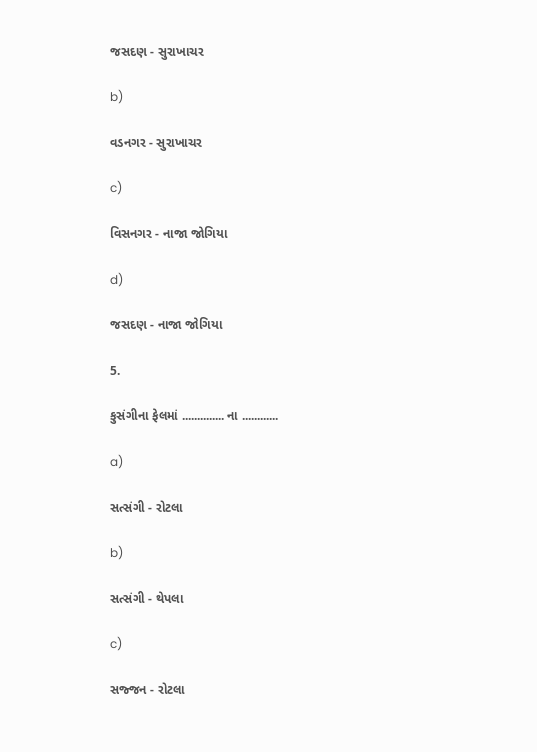જસદણ - સુરાખાચર

b)

વડનગર - સુરાખાચર

c)

વિસનગર - નાજા જોગિયા

d)

જસદણ - નાજા જોગિયા

5.

કુસંગીના ફેલમાં .............. ના ............

a)

સત્સંગી - રોટલા

b)

સત્સંગી - થેપલા

c)

સજ્જન - રોટલા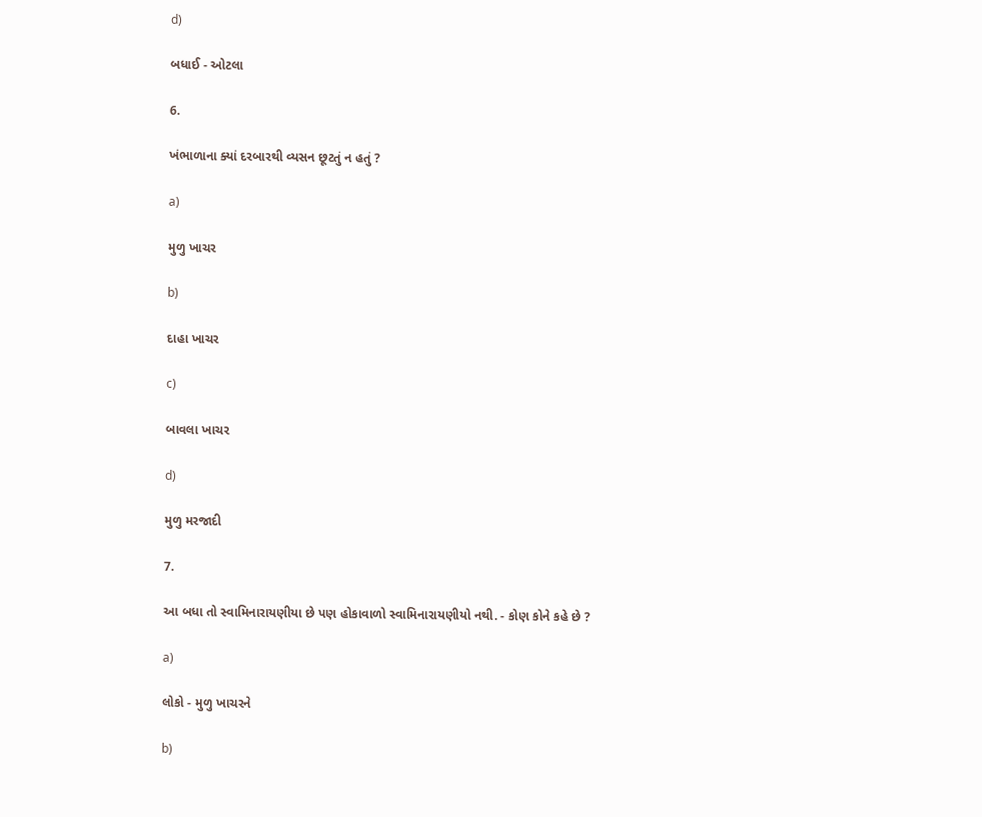d)

બધાઈ - ઓટલા

6.

ખંભાળાના ક્યાં દરબારથી વ્યસન છૂટતું ન હતું ?

a)

મુળુ ખાચર

b)

દાહા ખાચર

c)

બાવલા ખાચર

d)

મુળુ મરજાદી

7.

આ બધા તો સ્વામિનારાયણીયા છે પણ હોકાવાળો સ્વામિનારાયણીયો નથી. - કોણ કોને કહે છે ?

a)

લોકો - મુળુ ખાચરને

b)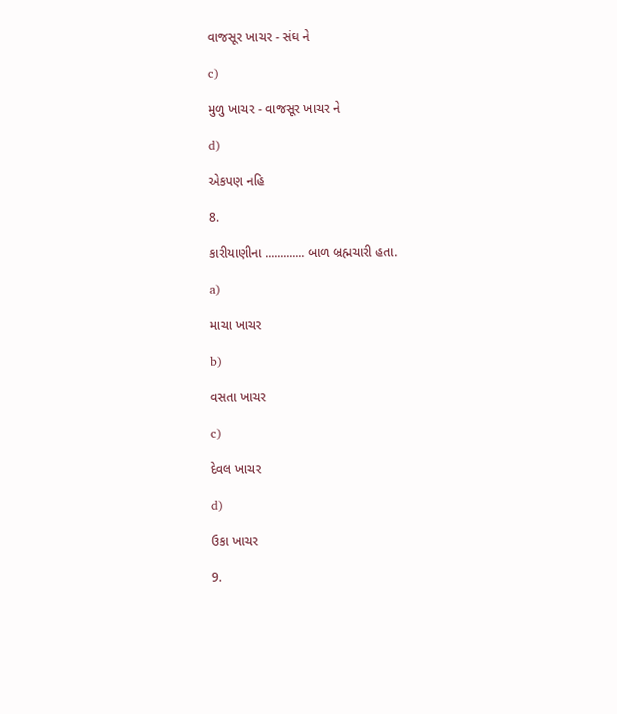વાજસૂર ખાચર - સંઘ ને

c)

મુળુ ખાચર - વાજસૂર ખાચર ને

d)

એકપણ નહિ

8.

કારીયાણીના ............. બાળ બ્રહ્મચારી હતા.

a)

માચા ખાચર

b)

વસતા ખાચર

c)

દેવલ ખાચર

d)

ઉકા ખાચર

9.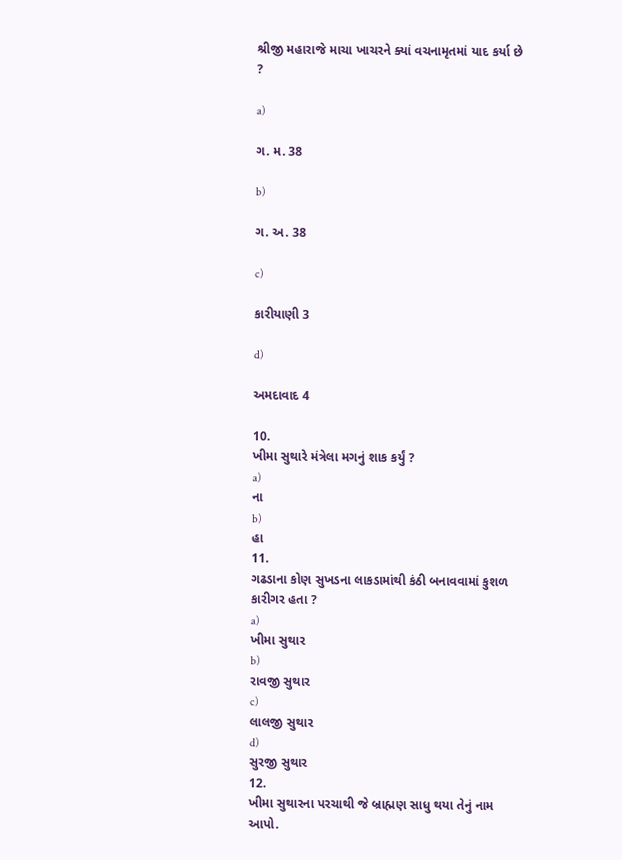શ્રીજી મહારાજે માચા ખાચરને ક્યાં વચનામૃતમાં યાદ કર્યા છે ?

a)

ગ. મ. 38

b)

ગ. અ. 38

c)

કારીયાણી 3

d)

અમદાવાદ 4

10.
ખીમા સુથારે મંત્રેલા મગનું શાક કર્યું ?
a)
ના
b)
હા
11.
ગઢડાના કોણ સુખડના લાકડામાંથી કંઠી બનાવવામાં કુશળ કારીગર હતા ?
a)
ખીમા સુથાર
b)
રાવજી સુથાર
c)
લાલજી સુથાર
d)
સુરજી સુથાર
12.
ખીમા સુથારના પરચાથી જે બ્રાહ્મણ સાધુ થયા તેનું નામ આપો.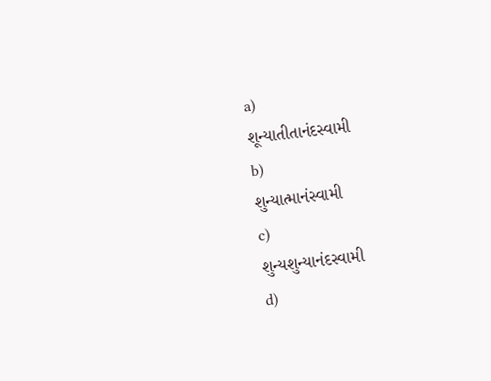a)
શૂન્યાતીતાનંદસ્વામી
b)
શુન્યાત્માનંસ્વામી
c)
શુન્યશુન્યાનંદસ્વામી
d)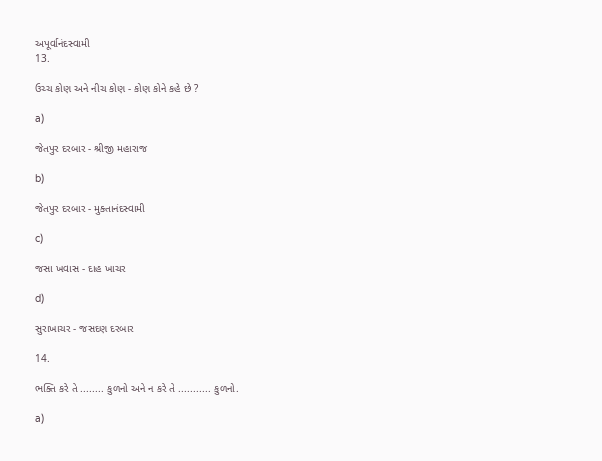અપૂર્વાનંદસ્વામી
13.

ઉચ્ચ કોણ અને નીચ કોણ - કોણ કોને કહે છે ?

a)

જેતપુર દરબાર - શ્રીજી મહારાજ

b)

જેતપુર દરબાર - મુક્તાનંદસ્વામી

c)

જસા ખવાસ - દાહ ખાચર

d)

સુરાખાચર - જસદણ દરબાર

14.

ભક્તિ કરે તે ........ કુળનો અને ન કરે તે ........... કુળનો.

a)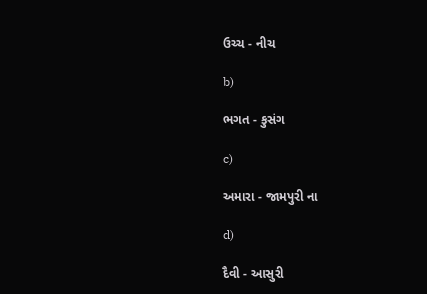ઉચ્ચ - નીચ

b)

ભગત - કુસંગ

c)

અમારા - જામપુરી ના

d)

દૈવી - આસુરી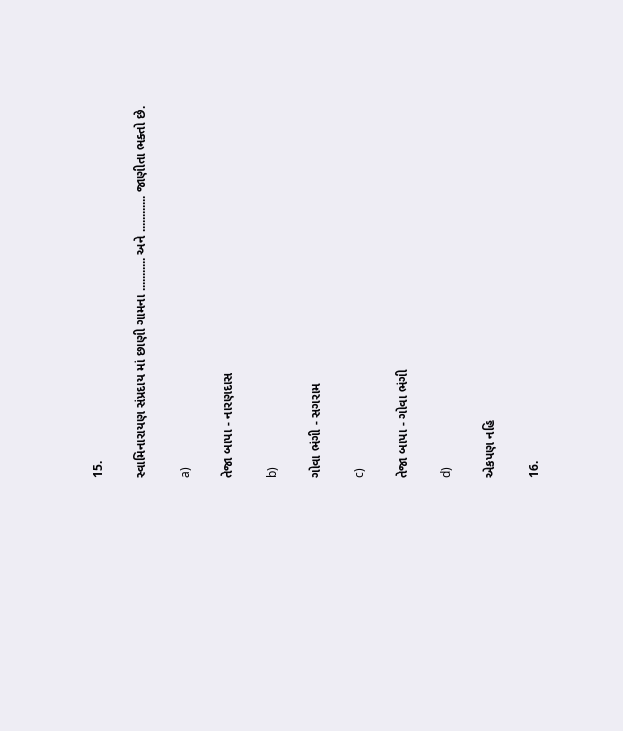15.

સ્વામિનારાયણ સંપ્રદાય માં છાણી ગામના ........... અને ............ જાણીતા ભક્તો છે.

a)

તેજા બાપા - નારણદાસ

b)

ગોવા ભંગી - સગરામ

c)

તેજા બાપા - ગોવા ભંગી

d)

એકપણ નહિ

16.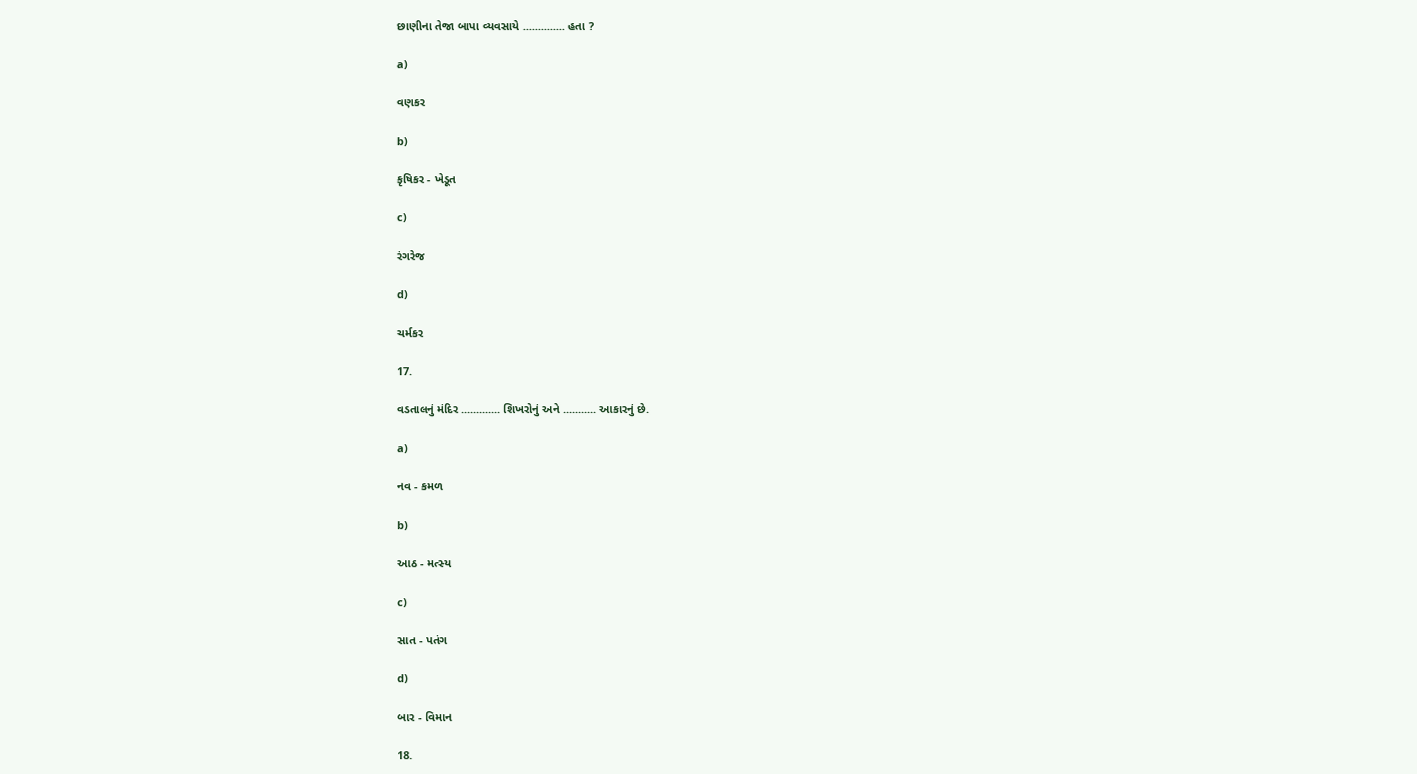છાણીના તેજા બાપા વ્યવસાયે .............. હતા ?

a)

વણકર

b)

કૃષિકર - ખેડૂત

c)

રંગરેજ

d)

ચર્મકર

17.

વડતાલનું મંદિર ............. શિખરોનું અને ........... આકારનું છે.

a)

નવ - કમળ

b)

આઠ - મત્સ્ય

c)

સાત - પતંગ

d)

બાર - વિમાન

18.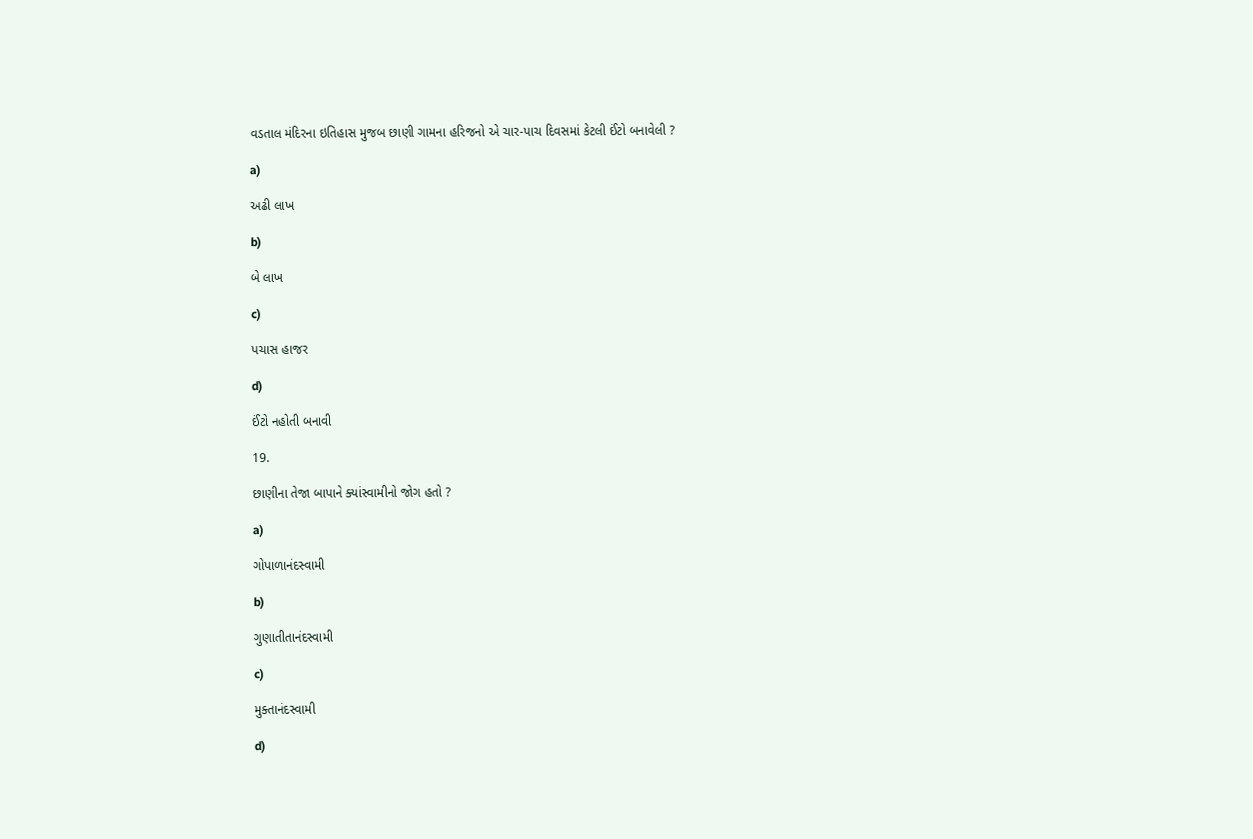વડતાલ મંદિરના ઇતિહાસ મુજબ છાણી ગામના હરિજનો એ ચાર-પાચ દિવસમાં કેટલી ઈંટો બનાવેલી ?

a)

અઢી લાખ

b)

બે લાખ

c)

પચાસ હાજર

d)

ઈંટો નહોતી બનાવી

19.

છાણીના તેજા બાપાને ક્યાંસ્વામીનો જોગ હતો ?

a)

ગોપાળાનંદસ્વામી

b)

ગુણાતીતાનંદસ્વામી

c)

મુક્તાનંદસ્વામી

d)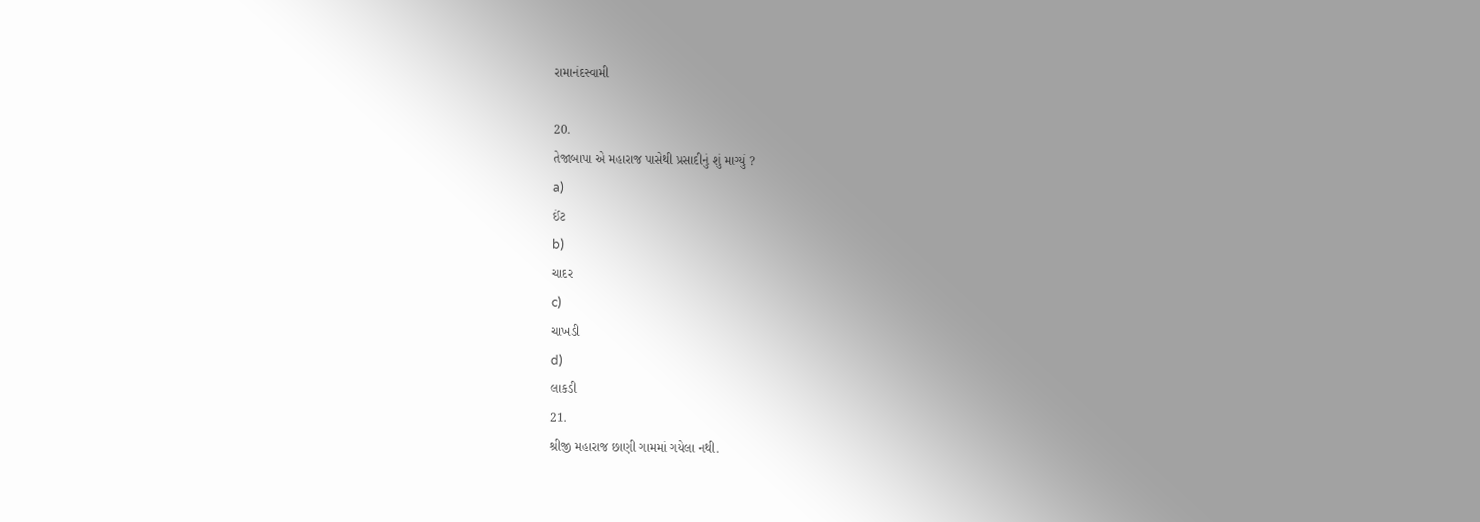રામાનંદસ્વામી

20.
તેજાબાપા એ મહારાજ પાસેથી પ્રસાદીનું શું માગ્યું ?
a)
ઈંટ
b)
ચાદર
c)
ચાખડી
d)
લાકડી
21.
શ્રીજી મહારાજ છાણી ગામમાં ગયેલા નથી.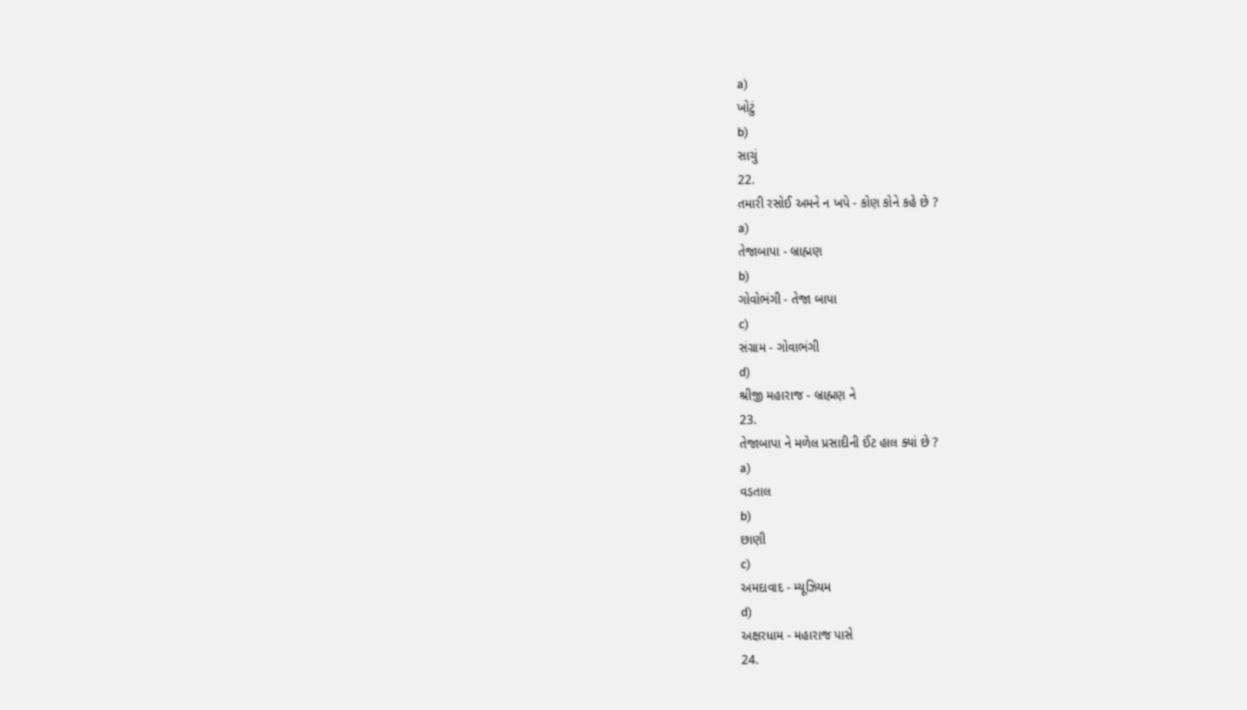a)
ખોટું
b)
સાચું
22.
તમારી રસોઈ અમને ન ખપે - કોણ કોને કહે છે ?
a)
તેજાબાપા - બ્રાહ્મણ
b)
ગોવોભંગી - તેજા બાપા
c)
સંગ્રામ - ગોવાભંગી
d)
શ્રીજી મહારાજ - બ્રાહ્મણ ને
23.
તેજાબાપા ને મળેલ પ્રસાદીની ઈંટ હાલ ક્યાં છે ?
a)
વડતાલ
b)
છાણી
c)
અમદાવાદ - મ્યૂઝિયમ
d)
અક્ષરધામ - મહારાજ પાસે
24.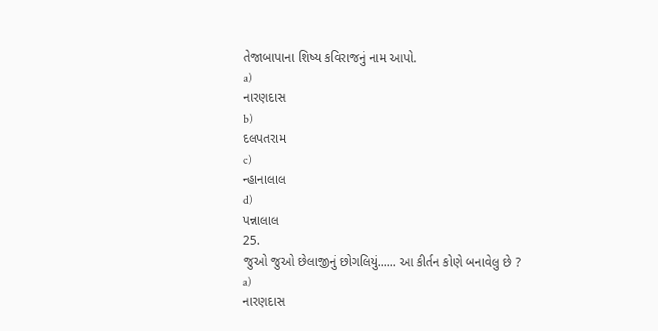તેજાબાપાના શિષ્ય કવિરાજનું નામ આપો.
a)
નારણદાસ
b)
દલપતરામ
c)
ન્હાનાલાલ
d)
પન્નાલાલ
25.
જુઓ જુઓ છેલાજીનું છોગલિયું...... આ કીર્તન કોણે બનાવેલુ છે ?
a)
નારણદાસ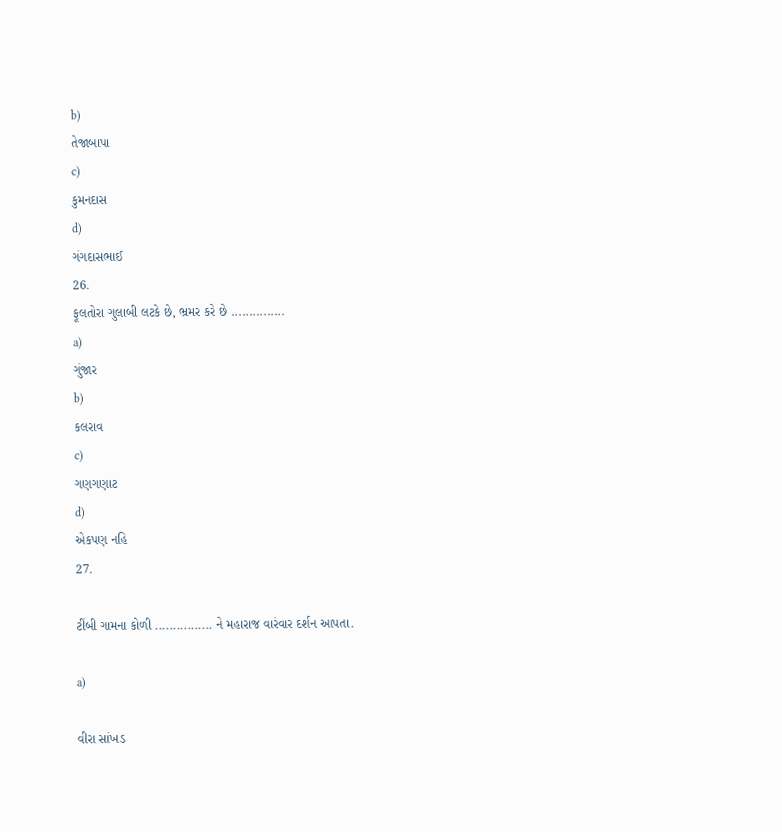b)
તેજાબાપા
c)
કુમનદાસ
d)
ગંગદાસભાઈ
26.
ફૂલતોરા ગુલાબી લટકે છે, ભ્રમર કરે છે ...............
a)
ગુંજાર
b)
કલરાવ
c)
ગણગણાટ
d)
એકપણ નહિ
27.

ટીંબી ગામના કોળી ................ ને મહારાજ વારંવાર દર્શન આપતા.

a)

વીરા સાંખડ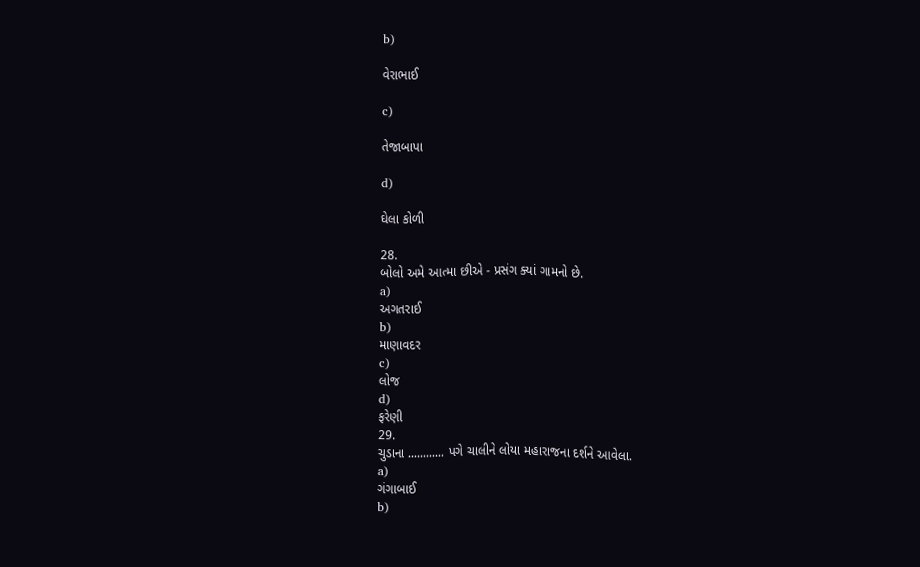b)

વેરાભાઈ

c)

તેજાબાપા

d)

ઘેલા કોળી

28.
બોલો અમે આત્મા છીએ - પ્રસંગ ક્યાં ગામનો છે.
a)
અગતરાઈ
b)
માણાવદર
c)
લોજ
d)
ફરેણી
29.
ચુડાના ............ પગે ચાલીને લોયા મહારાજના દર્શને આવેલા.
a)
ગંગાબાઈ
b)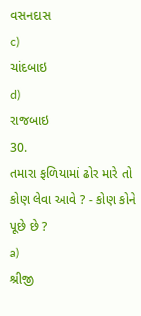વસનદાસ
c)
ચાંદબાઇ
d)
રાજબાઇ
30.
તમારા ફળિયામાં ઢોર મારે તો કોણ લેવા આવે ? - કોણ કોને પૂછે છે ?
a)
શ્રીજી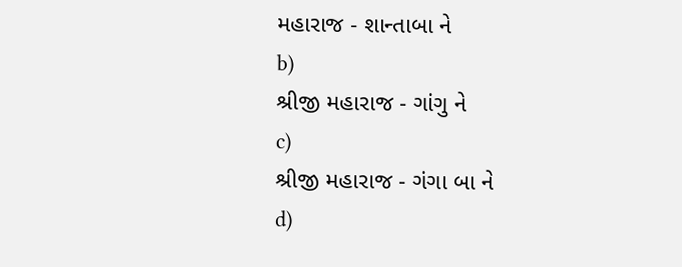મહારાજ - શાન્તાબા ને
b)
શ્રીજી મહારાજ - ગાંગુ ને
c)
શ્રીજી મહારાજ - ગંગા બા ને
d)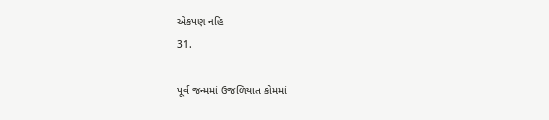એકપણ નહિ
31.

પૂર્વ જન્મમાં ઉજળિયાત કોમમાં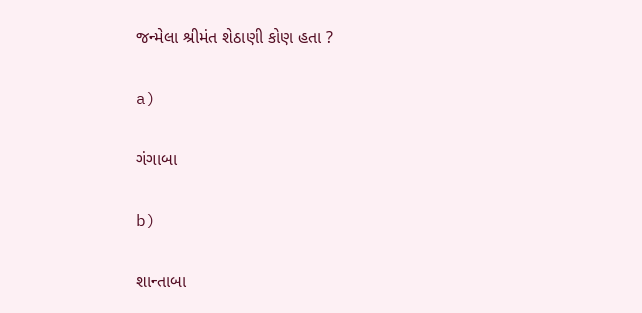જન્મેલા શ્રીમંત શેઠાણી કોણ હતા ?

a)

ગંગાબા

b)

શાન્તાબા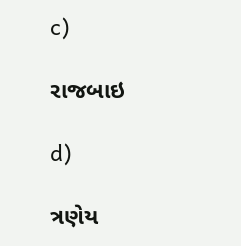c)

રાજબાઇ

d)

ત્રણેય